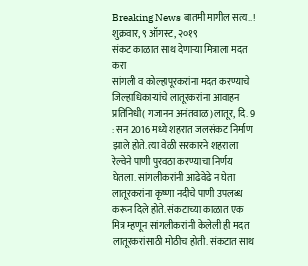Breaking News बातमी मागील सत्य..!
शुक्रवार, ९ ऑगस्ट, २०१९
संकट काळात साथ देणाऱ्या मित्राला मदत करा
सांगली व कोल्हापूरकरांना मदत करण्याचे जिल्हाधिकाऱ्यांचे लातूरकरांना आवाहन
प्रतिनिधी( गजानन अनंतवाळ)लातूर, दि. 9 : सन 2016 मध्ये शहरात जलसंकट निर्माण झाले होते. त्या वेळी सरकारने शहराला रेल्वेने पाणी पुरवठा करण्याचा निर्णय घेतला. सांगलीकरांनी आढेवेढे न घेता लातूरकरांना कृष्णा नदीचे पाणी उपलब्ध करून दिले होते. संकटाच्या काळात एक मित्र म्हणून सांगलीकरांनी केलेली ही मदत लातूरकरांसाठी मोठीच होती. संकटात साथ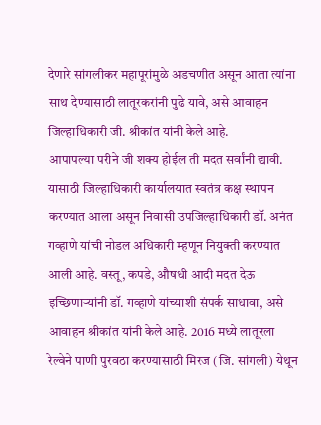देणारे सांगलीकर महापूरांमुळे अडचणीत असून आता त्यांना साथ देण्यासाठी लातूरकरांनी पुढे यावे, असे आवाहन जिल्हाधिकारी जी. श्रीकांत यांनी केले आहे.
आपापल्या परीने जी शक्य होईल ती मदत सर्वांनी द्यावी. यासाठी जिल्हाधिकारी कार्यालयात स्वतंत्र कक्ष स्थापन करण्यात आला असून निवासी उपजिल्हाधिकारी डॉ. अनंत गव्हाणे यांची नोडल अधिकारी म्हणून नियुक्ती करण्यात आली आहे. वस्तू, कपडे, औषधी आदी मदत देऊ
इच्छिणाऱ्यांनी डॉ. गव्हाणे यांच्याशी संपर्क साधावा, असे आवाहन श्रीकांत यांनी केले आहे. 2016 मध्ये लातूरला रेल्वेने पाणी पुरवठा करण्यासाठी मिरज (जि. सांगली) येथून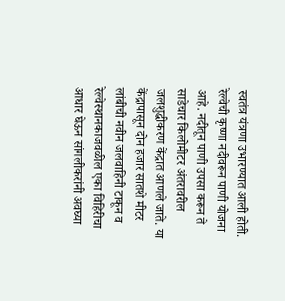स्वतंत्र यंत्रणा उभारण्यात आली होती. रेल्वेची कृष्णा नदीवरून पाणी योजना आहे. नदीतून पाणी उपसा करून ते साडेचार किलोमीटर अंतरावरील जलशुद्धीकरण केंद्रात आणले जाते. या केंद्रापासून दोन हजार सातशे मीटर लांबीची नवीन जलवाहिनी टाकून व
रेल्वेस्थानकाजवळील एका विहिरीचा आधार घेऊन सांगलीकरांनी अवघ्या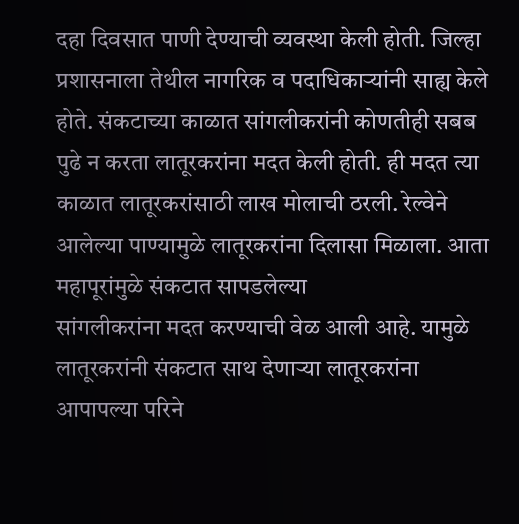दहा दिवसात पाणी देण्याची व्यवस्था केली होती. जिल्हा प्रशासनाला तेथील नागरिक व पदाधिकाऱ्यांनी साह्य केले होते. संकटाच्या काळात सांगलीकरांनी कोणतीही सबब पुढे न करता लातूरकरांना मदत केली होती. ही मदत त्या काळात लातूरकरांसाठी लाख मोलाची ठरली. रेल्वेने आलेल्या पाण्यामुळे लातूरकरांना दिलासा मिळाला. आता महापूरांमुळे संकटात सापडलेल्या
सांगलीकरांना मदत करण्याची वेळ आली आहे. यामुळे लातूरकरांनी संकटात साथ देणाऱ्या लातूरकरांना आपापल्या परिने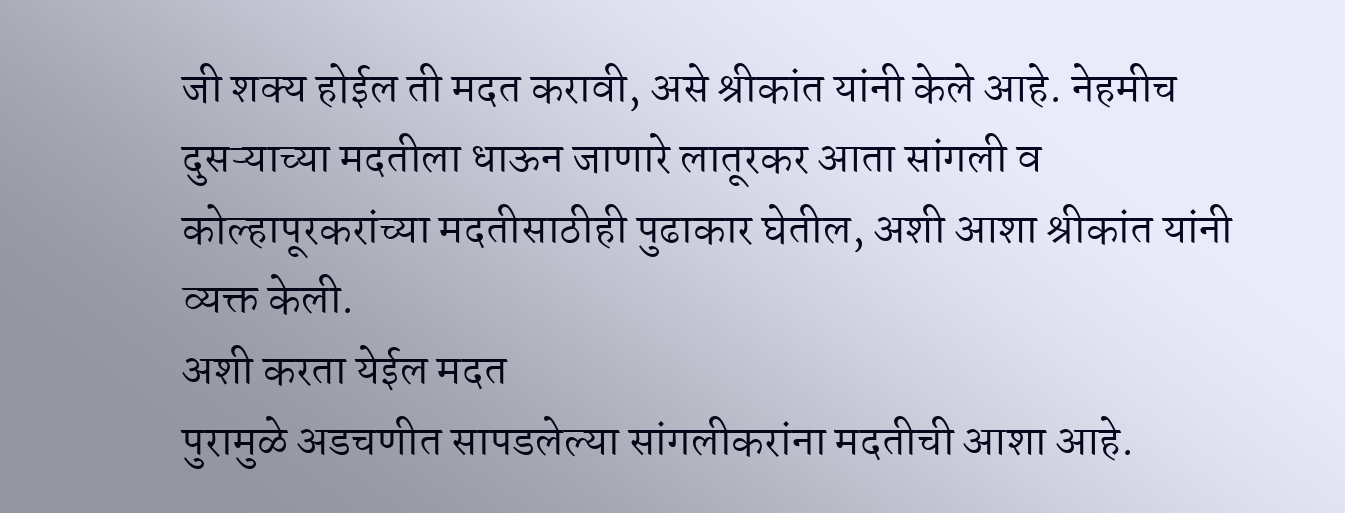जी शक्य होईल ती मदत करावी, असे श्रीकांत यांनी केले आहे. नेहमीच दुसऱ्याच्या मदतीला धाऊन जाणारे लातूरकर आता सांगली व कोल्हापूरकरांच्या मदतीसाठीही पुढाकार घेतील, अशी आशा श्रीकांत यांनी व्यक्त केली.
अशी करता येईल मदत
पुरामुळे अडचणीत सापडलेल्या सांगलीकरांना मदतीची आशा आहे.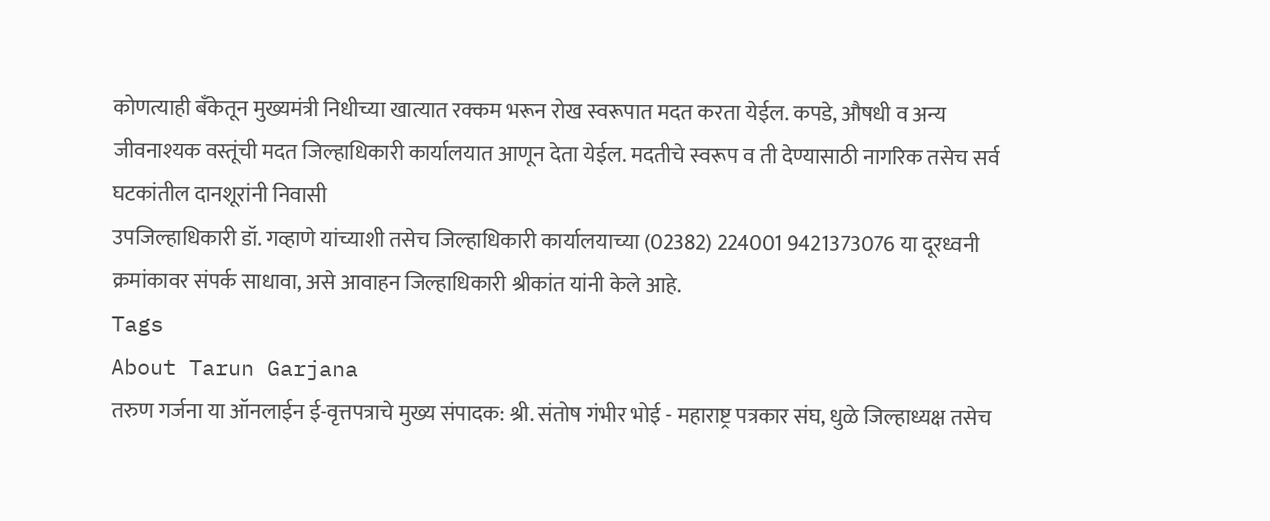कोणत्याही बॅंकेतून मुख्यमंत्री निधीच्या खात्यात रक्कम भरून रोख स्वरूपात मदत करता येईल. कपडे, औषधी व अन्य जीवनाश्यक वस्तूंची मदत जिल्हाधिकारी कार्यालयात आणून देता येईल. मदतीचे स्वरूप व ती देण्यासाठी नागरिक तसेच सर्व घटकांतील दानशूरांनी निवासी
उपजिल्हाधिकारी डॉ. गव्हाणे यांच्याशी तसेच जिल्हाधिकारी कार्यालयाच्या (02382) 224001 9421373076 या दूरध्वनी क्रमांकावर संपर्क साधावा, असे आवाहन जिल्हाधिकारी श्रीकांत यांनी केले आहे.
Tags
About Tarun Garjana
तरुण गर्जना या ऑनलाईन ई-वृत्तपत्राचे मुख्य संपादक: श्री. संतोष गंभीर भोई - महाराष्ट्र पत्रकार संघ, धुळे जिल्हाध्यक्ष तसेच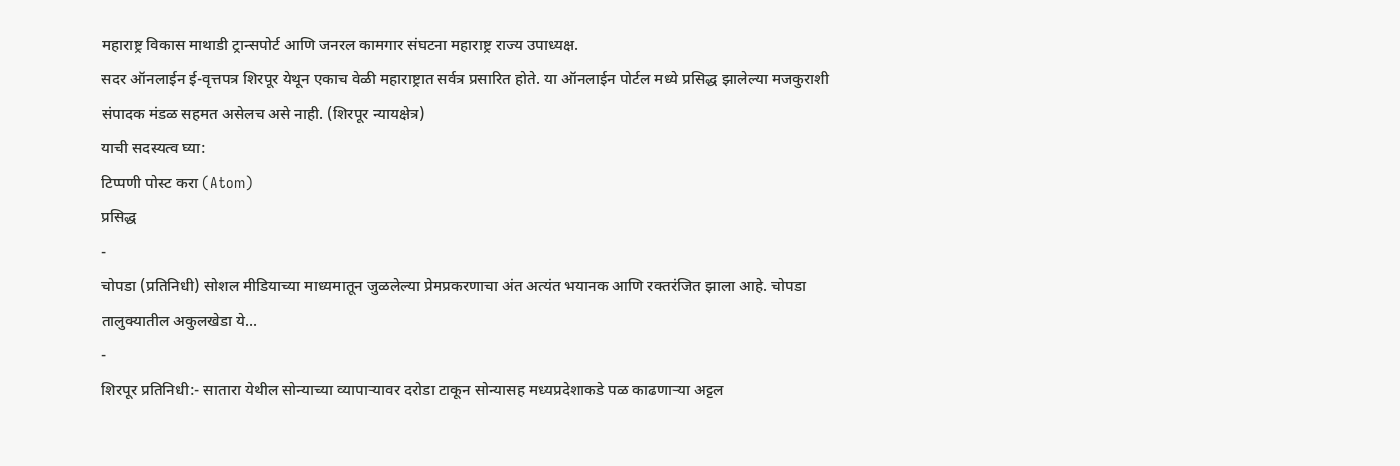महाराष्ट्र विकास माथाडी ट्रान्सपोर्ट आणि जनरल कामगार संघटना महाराष्ट्र राज्य उपाध्यक्ष.
सदर ऑनलाईन ई-वृत्तपत्र शिरपूर येथून एकाच वेळी महाराष्ट्रात सर्वत्र प्रसारित होते. या ऑनलाईन पोर्टल मध्ये प्रसिद्ध झालेल्या मजकुराशी संपादक मंडळ सहमत असेलच असे नाही. (शिरपूर न्यायक्षेत्र)
याची सदस्यत्व घ्या:
टिप्पणी पोस्ट करा (Atom)
प्रसिद्ध
-
चोपडा (प्रतिनिधी) सोशल मीडियाच्या माध्यमातून जुळलेल्या प्रेमप्रकरणाचा अंत अत्यंत भयानक आणि रक्तरंजित झाला आहे. चोपडा तालुक्यातील अकुलखेडा ये...
-
शिरपूर प्रतिनिधी:- सातारा येथील सोन्याच्या व्यापाऱ्यावर दरोडा टाकून सोन्यासह मध्यप्रदेशाकडे पळ काढणाऱ्या अट्टल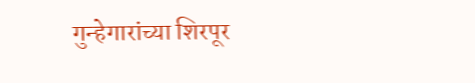गुन्हेगारांच्या शिरपूर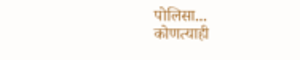पोलिसा...
कोणत्याही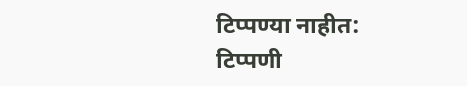टिप्पण्या नाहीत:
टिप्पणी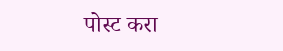पोस्ट करा